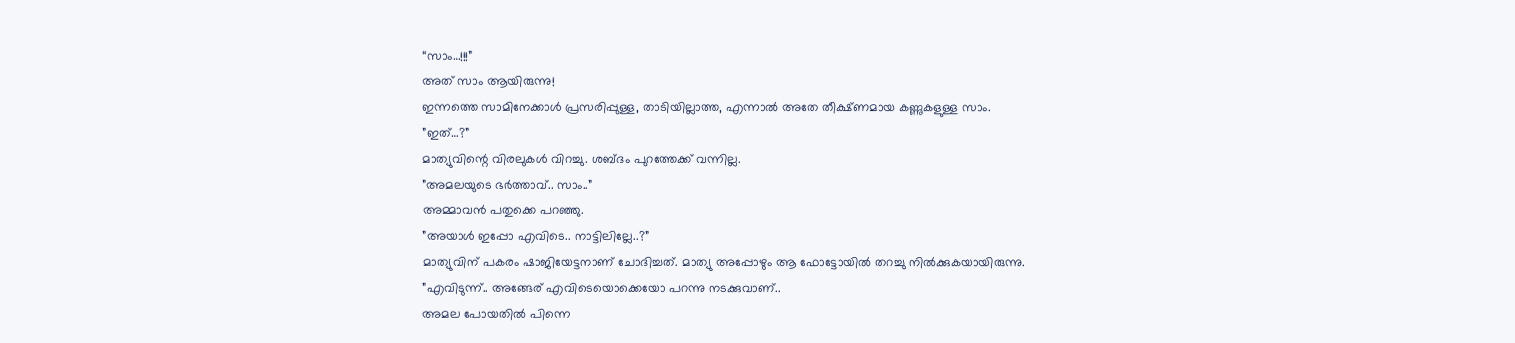“സാം…!!!”
അത് സാം ആയിരുന്നു!
ഇന്നത്തെ സാമിനേക്കാൾ പ്രസരിപ്പുള്ള, താടിയില്ലാത്ത, എന്നാൽ അതേ തീക്ഷ്ണമായ കണ്ണുകളുള്ള സാം.
”ഇത്…?”
മാത്യുവിന്റെ വിരലുകൾ വിറച്ചു. ശബ്ദം പുറത്തേക്ക് വന്നില്ല.
”അമലയുടെ ഭർത്താവ്.. സാം..”
അമ്മാവൻ പതുക്കെ പറഞ്ഞു.
”അയാൾ ഇപ്പോ എവിടെ.. നാട്ടിലില്ലേ..?”
മാത്യുവിന് പകരം ഷാജിയേട്ടനാണ് ചോദിച്ചത്. മാത്യു അപ്പോഴും ആ ഫോട്ടോയിൽ തറച്ചു നിൽക്കുകയായിരുന്നു.
”എവിടുന്ന്.. അങ്ങേര് എവിടെയൊക്കെയോ പറന്നു നടക്കുവാണ്..
അമല പോയതിൽ പിന്നെ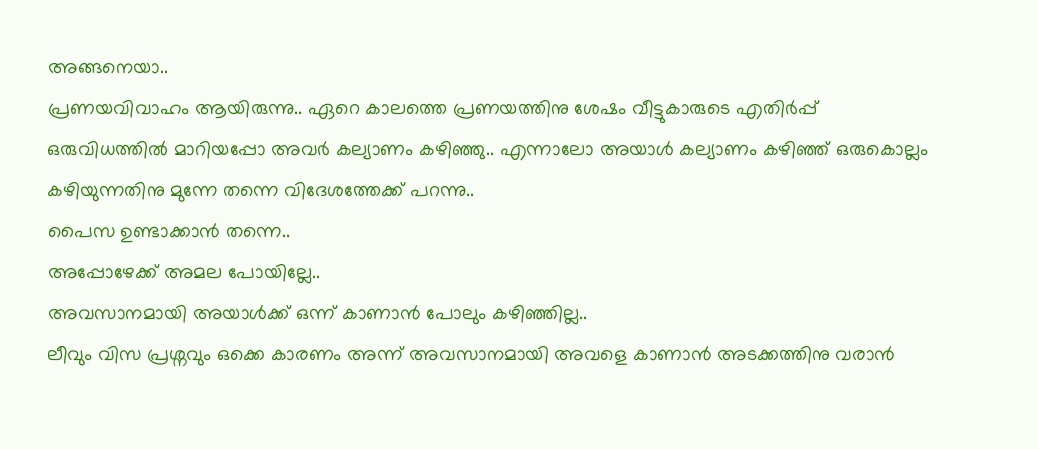അങ്ങനെയാ..
പ്രണയവിവാഹം ആയിരുന്നു.. ഏറെ കാലത്തെ പ്രണയത്തിനു ശേഷം വീട്ടുകാരുടെ എതിർപ്പ് ഒരുവിധത്തിൽ മാറിയപ്പോ അവർ കല്യാണം കഴിഞ്ഞു.. എന്നാലോ അയാൾ കല്യാണം കഴിഞ്ഞ് ഒരുകൊല്ലം കഴിയുന്നതിനു മുന്നേ തന്നെ വിദേശത്തേക്ക് പറന്നു..
പൈസ ഉണ്ടാക്കാൻ തന്നെ..
അപ്പോഴേക്ക് അമല പോയില്ലേ..
അവസാനമായി അയാൾക്ക് ഒന്ന് കാണാൻ പോലും കഴിഞ്ഞില്ല..
ലീവും വിസ പ്രശ്നവും ഒക്കെ കാരണം അന്ന് അവസാനമായി അവളെ കാണാൻ അടക്കത്തിനു വരാൻ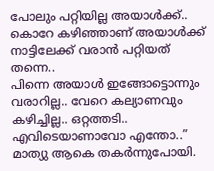പോലും പറ്റിയില്ല അയാൾക്ക്.. കൊറേ കഴിഞ്ഞാണ് അയാൾക്ക് നാട്ടിലേക്ക് വരാൻ പറ്റിയത് തന്നെ..
പിന്നെ അയാൾ ഇങ്ങോട്ടൊന്നും വരാറില്ല.. വേറെ കല്യാണവും കഴിച്ചില്ല.. ഒറ്റത്തടി.. എവിടെയാണാവോ എന്തോ..”
മാത്യു ആകെ തകർന്നുപോയി.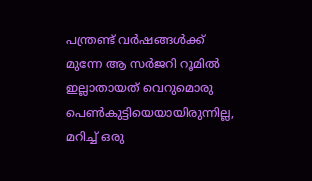പന്ത്രണ്ട് വർഷങ്ങൾക്ക് മുന്നേ ആ സർജറി റൂമിൽ ഇല്ലാതായത് വെറുമൊരു പെൺകുട്ടിയെയായിരുന്നില്ല, മറിച്ച് ഒരു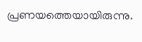പ്രണയത്തെയായിരുന്നു.